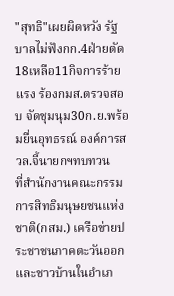"สุทธิ"เผยผิดหวัง รัฐบาลไม่ฟังกก.4ฝ่ายตัด18เหลือ11กิจการร้ายแรง ร้องกมส.ตรวจสอบ จัดชุมนุม30ก.ย.พร้อมยื่นอุทธรณ์ องค์การสวล.จี้นายกฯทบทวน
ที่สำนักงานคณะกรรมการสิทธิมนุษยชนแห่งชาติ(กสม.) เครือข่ายประชาชนภาคตะวันออก และชาวบ้านในอำเภ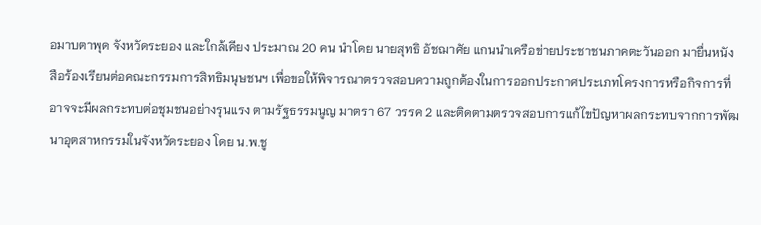อมาบตาพุด จังหวัดระยอง และใกล้เคียง ประมาณ 20 คน นำโดย นายสุทธิ อัชฌาศัย แกนนำเครือข่ายประชาชนภาคตะวันออก มายื่นหนังสือร้องเรียนต่อคณะกรรมการสิทธิมนุษชนฯ เพื่อขอให้พิจารณาตรวจสอบความถูกต้องในการออกประกาศประเภทโครงการหรือกิจการที่อาจจะมีผลกระทบต่อชุมชนอย่างรุนแรง ตามรัฐธรรมนูญ มาตรา 67 วรรค 2 และติดตามตรวจสอบการแก้ไขปัญหาผลกระทบจากการพัฒนาอุตสาหกรรมในจังหวัดระยอง โดย น.พ.ชู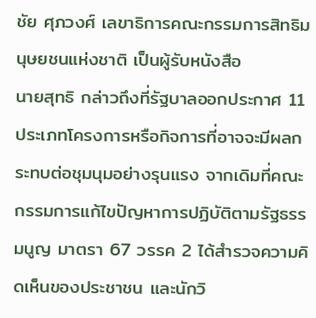ชัย ศุภวงศ์ เลขาธิการคณะกรรมการสิทธิมนุษยชนแห่งชาติ เป็นผู้รับหนังสือ
นายสุทธิ กล่าวถึงที่รัฐบาลออกประกาศ 11 ประเภทโครงการหรือกิจการที่อาจจะมีผลกระทบต่อชุมนุมอย่างรุนแรง จากเดิมที่คณะกรรมการแก้ไขปัญหาการปฏิบัติตามรัฐธรรมนูญ มาตรา 67 วรรค 2 ได้สำรวจความคิดเห็นของประชาชน และนักวิ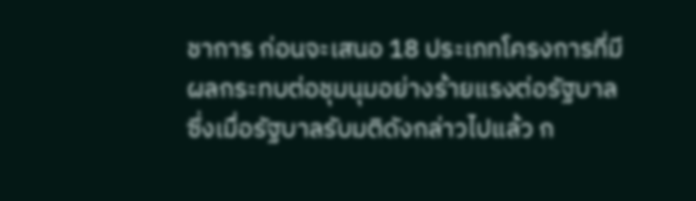ชาการ ก่อนจะเสนอ 18 ประเภทโครงการที่มีผลกระทบต่อชุมนุมอย่างร้ายแรงต่อรัฐบาล
ซึ่งเมื่อรัฐบาลรับมติดังกล่าวไปแล้ว ก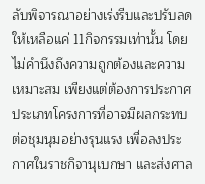ลับพิจารณาอย่างเร่งรีบและปรับลดให้เหลือแค่ 11กิจกรรมเท่านั้น โดยไม่คำนึงถึงความถูกต้องและความเหมาะสม เพียงแต่ต้องการประกาศประเภทโครงการที่อาจมีผลกระทบต่อชุมนุมอย่างรุนแรง เพื่อลงประกาศในราชกิจานุเบกษา และส่งศาล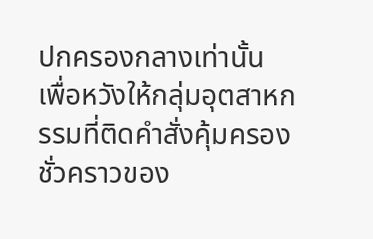ปกครองกลางเท่านั้น เพื่อหวังให้กลุ่มอุตสาหกรรมที่ติดคำสั่งคุ้มครองชั่วคราวของ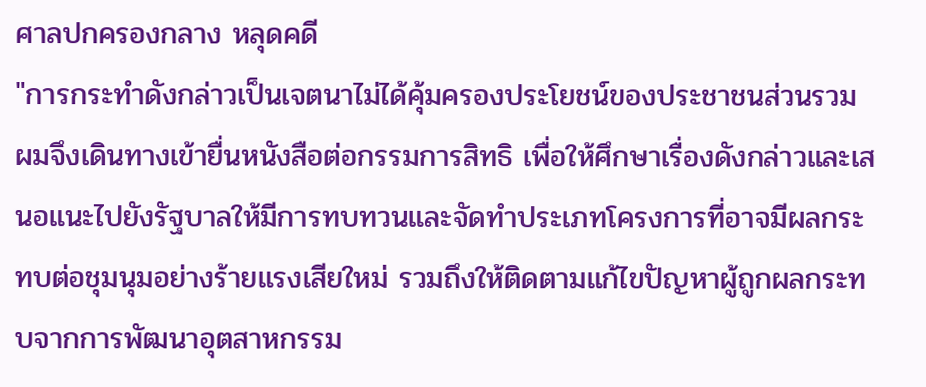ศาลปกครองกลาง หลุดคดี
"การกระทำดังกล่าวเป็นเจตนาไม่ได้คุ้มครองประโยชน์ของประชาชนส่วนรวม ผมจึงเดินทางเข้ายื่นหนังสือต่อกรรมการสิทธิ เพื่อให้ศึกษาเรื่องดังกล่าวและเสนอแนะไปยังรัฐบาลให้มีการทบทวนและจัดทำประเภทโครงการที่อาจมีผลกระทบต่อชุมนุมอย่างร้ายแรงเสียใหม่ รวมถึงให้ติดตามแก้ไขปัญหาผู้ถูกผลกระทบจากการพัฒนาอุตสาหกรรม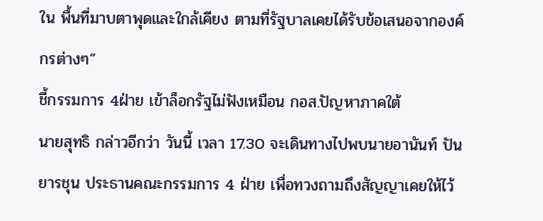ใน พื้นที่มาบตาพุดและใกล้เคียง ตามที่รัฐบาลเคยได้รับข้อเสนอจากองค์กรต่างๆ”
ชี้กรรมการ 4ฝ่าย เข้าล็อกรัฐไม่ฟังเหมือน กอส.ปัญหาภาคใต้
นายสุทธิ กล่าวอีกว่า วันนี้ เวลา 17.30 จะเดินทางไปพบนายอานันท์ ปันยารชุน ประธานคณะกรรมการ 4 ฝ่าย เพื่อทวงถามถึงสัญญาเคยให้ไว้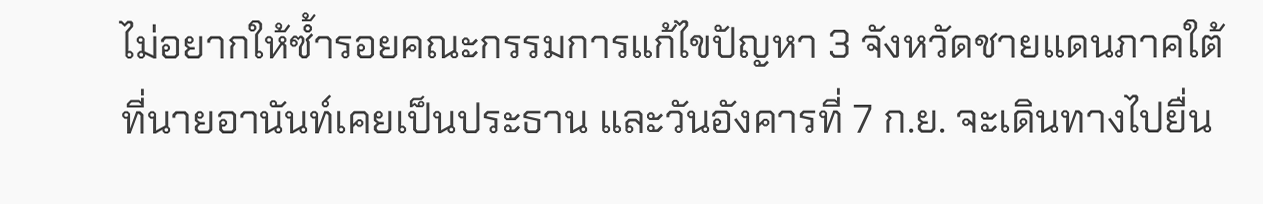ไม่อยากให้ซ้ำรอยคณะกรรมการแก้ไขปัญหา 3 จังหวัดชายแดนภาคใต้ที่นายอานันท์เคยเป็นประธาน และวันอังคารที่ 7 ก.ย. จะเดินทางไปยื่น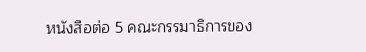หนังสือต่อ 5 คณะกรรมาธิการของ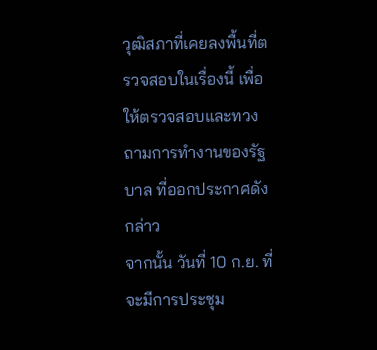วุฒิสภาที่เคยลงพื้นที่ตรวจสอบในเรื่องนี้ เพื่อให้ตรวจสอบและทวงถามการทำงานของรัฐบาล ที่ออกประกาศดังกล่าว
จากนั้น วันที่ 10 ก.ย. ที่จะมีการประชุม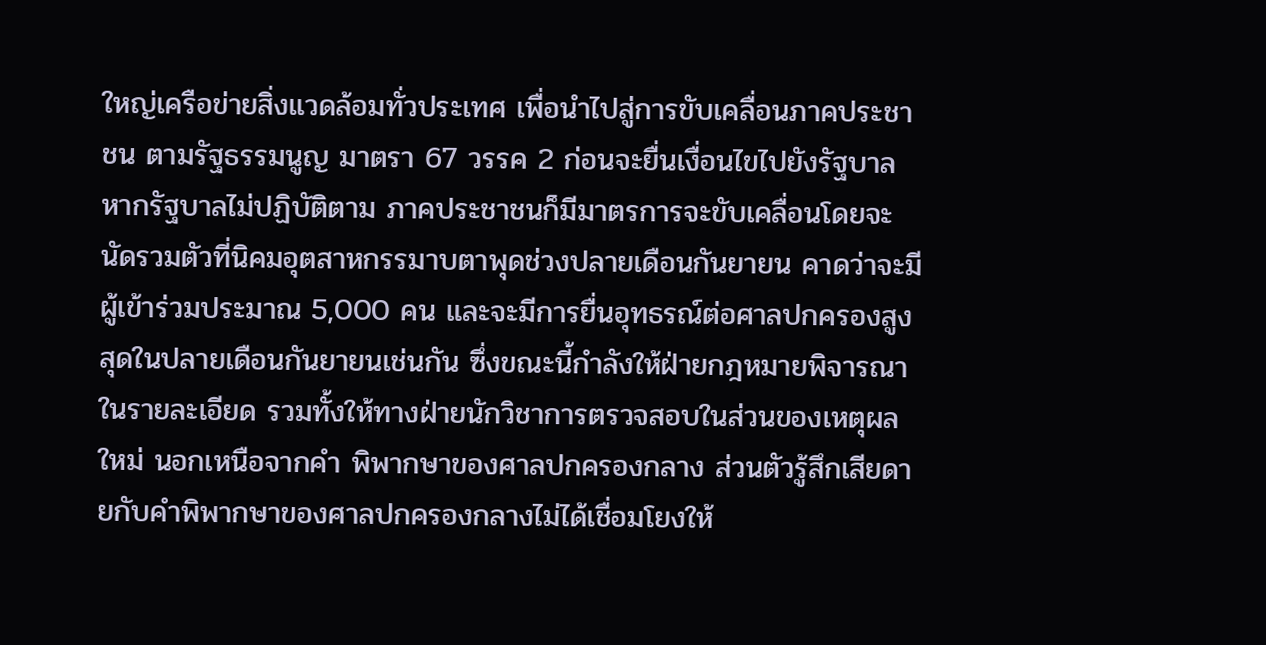ใหญ่เครือข่ายสิ่งแวดล้อมทั่วประเทศ เพื่อนำไปสู่การขับเคลื่อนภาคประชาชน ตามรัฐธรรมนูญ มาตรา 67 วรรค 2 ก่อนจะยื่นเงื่อนไขไปยังรัฐบาล หากรัฐบาลไม่ปฏิบัติตาม ภาคประชาชนก็มีมาตรการจะขับเคลื่อนโดยจะนัดรวมตัวที่นิคมอุตสาหกรรมาบตาพุดช่วงปลายเดือนกันยายน คาดว่าจะมีผู้เข้าร่วมประมาณ 5,000 คน และจะมีการยื่นอุทธรณ์ต่อศาลปกครองสูงสุดในปลายเดือนกันยายนเช่นกัน ซึ่งขณะนี้กำลังให้ฝ่ายกฎหมายพิจารณาในรายละเอียด รวมทั้งให้ทางฝ่ายนักวิชาการตรวจสอบในส่วนของเหตุผลใหม่ นอกเหนือจากคำ พิพากษาของศาลปกครองกลาง ส่วนตัวรู้สึกเสียดายกับคำพิพากษาของศาลปกครองกลางไม่ได้เชื่อมโยงให้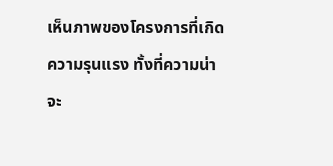เห็นภาพของโครงการที่เกิดความรุนแรง ทั้งที่ความน่าจะ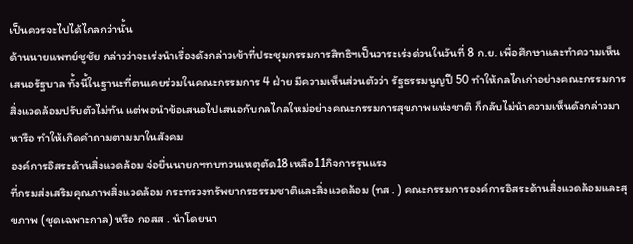เป็นควรจะไปได้ไกลกว่านั้น
ด้านนายแพทย์ชูชัย กล่าวว่าจะเร่งนำเรื่องดังกล่าวเข้าที่ประชุมกรรมการสิทธิฯเป็นวาระเร่งด่วนในวันที่ 8 ก.ย. เพื่อศึกษาและทำความเห็นเสนอรัฐบาล ทั้งนี้ในฐานะที่ตนเคยร่วมในคณะกรรมการ 4 ฝ่าย มีความเห็นส่วนตัวว่า รัฐธรรมนูญปี 50 ทำให้กลไกเก่าอย่างคณะกรรมการสิ่งแวดล้อมปรับตัวไม่ทัน แต่พอนำข้อเสนอไปเสนอกับกลไกลใหม่อย่างคณะกรรมการสุขภาพแห่งชาติ ก็กลับไม่นำความเห็นดังกล่าวมาหารือ ทำให้เกิดคำถามตามมาในสังคม
องค์การอิสระด้านสิ่งแวดล้อม จ่อยื่นนายกฯทบทวนเหตุตัด18เหลือ11กิจการรุนแรง
ที่กรมส่งเสริมคุณภาพสิ่งแวดล้อม กระทรวงทรัพยากรธรรมชาติและสิ่งแวดล้อม (ทส . ) คณะกรรมการองค์การอิสระด้านสิ่งแวดล้อมและสุขภาพ (ชุดเฉพาะกาล) หรือ กอสส . นำโดยนา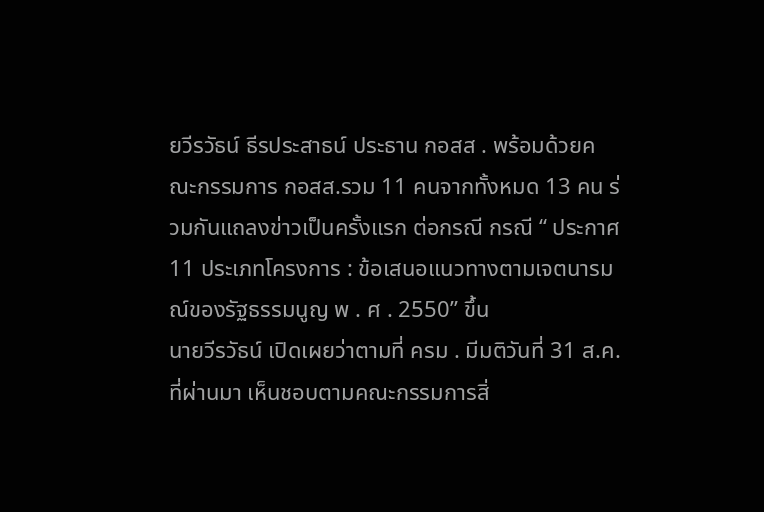ยวีรวัธน์ ธีรประสาธน์ ประธาน กอสส . พร้อมด้วยคณะกรรมการ กอสส.รวม 11 คนจากทั้งหมด 13 คน ร่วมกันแถลงข่าวเป็นครั้งแรก ต่อกรณี กรณี “ ประกาศ 11 ประเภทโครงการ : ข้อเสนอแนวทางตามเจตนารมณ์ของรัฐธรรมนูญ พ . ศ . 2550” ขึ้น
นายวีรวัธน์ เปิดเผยว่าตามที่ ครม . มีมติวันที่ 31 ส.ค.ที่ผ่านมา เห็นชอบตามคณะกรรมการสิ่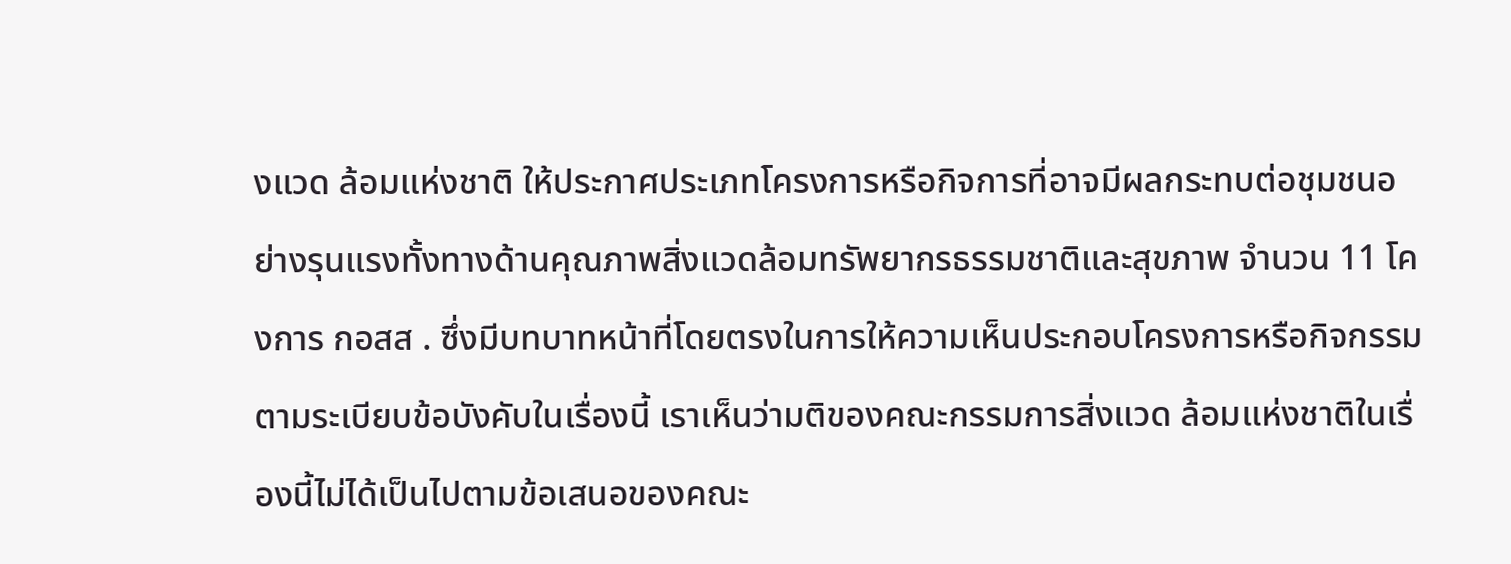งแวด ล้อมแห่งชาติ ให้ประกาศประเภทโครงการหรือกิจการที่อาจมีผลกระทบต่อชุมชนอย่างรุนแรงทั้งทางด้านคุณภาพสิ่งแวดล้อมทรัพยากรธรรมชาติและสุขภาพ จำนวน 11 โคงการ กอสส . ซึ่งมีบทบาทหน้าที่โดยตรงในการให้ความเห็นประกอบโครงการหรือกิจกรรมตามระเบียบข้อบังคับในเรื่องนี้ เราเห็นว่ามติของคณะกรรมการสิ่งแวด ล้อมแห่งชาติในเรื่องนี้ไม่ได้เป็นไปตามข้อเสนอของคณะ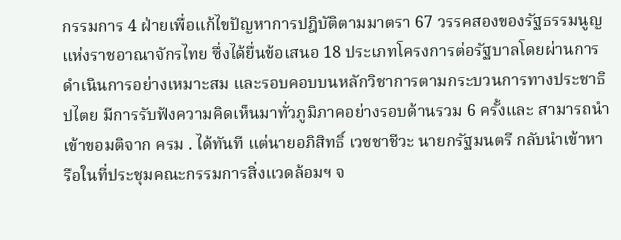กรรมการ 4 ฝ่ายเพื่อแก้ไขปัญหาการปฎิบัติตามมาตรา 67 วรรคสองของรัฐธรรมนูญแห่งราชอาณาจักรไทย ซึ่งได้ยื่นข้อเสนอ 18 ประเภทโครงการต่อรัฐบาลโดยผ่านการดำเนินการอย่างเหมาะสม และรอบคอบบนหลักวิชาการตามกระบวนการทางประชาธิปไตย มีการรับฟังความคิดเห็นมาทั่วภูมิภาคอย่างรอบด้านรวม 6 ครั้งและ สามารถนำเข้าขอมติจาก ครม . ได้ทันที แต่นายอภิสิทธิ์ เวชชาชีวะ นายกรัฐมนตรี กลับนำเข้าหารือในที่ประชุมคณะกรรมการสิ่งแวดล้อมฯ จ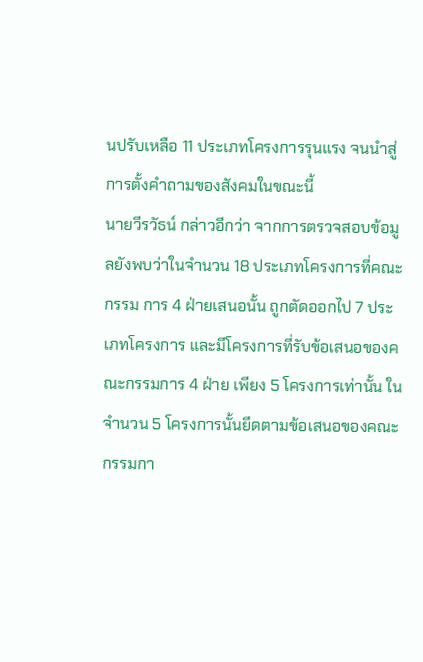นปรับเหลือ 11 ประเภทโครงการรุนแรง จนนำสู่การตั้งคำถามของสังคมในขณะนี้
นายวีรวัธน์ กล่าวอีกว่า จากการตรวจสอบข้อมูลยังพบว่าในจำนวน 18 ประเภทโครงการที่คณะ กรรม การ 4 ฝ่ายเสนอนั้น ถูกตัดออกไป 7 ประเภทโครงการ และมีโครงการที่รับข้อเสนอของคณะกรรมการ 4 ฝ่าย เพียง 5 โครงการเท่านั้น ในจำนวน 5 โครงการนั้นยึดตามข้อเสนอของคณะกรรมกา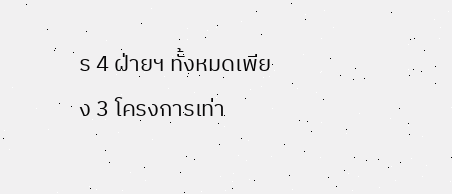ร 4 ฝ่ายฯ ทั้งหมดเพียง 3 โครงการเท่า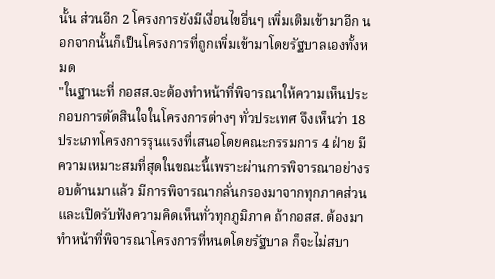นั้น ส่วนอีก 2 โครงการยังมีเงื่อนไขอื่นๆ เพิ่มเติมเข้ามาอีก นอกจากนั้นก็เป็นโครงการที่ถูกเพิ่มเข้ามาโดยรัฐบาลเองทั้งหมด
"ในฐานะที่ กอสส.จะต้องทำหน้าที่พิจารณาให้ความเห็นประกอบการตัดสินใจในโครงการต่างๆ ทั่วประเทศ จึงเห็นว่า 18 ประเภทโครงการรุนแรงที่เสนอโดยคณะกรรมการ 4 ฝ่าย มีความเหมาะสมที่สุดในขณะนี้เพราะผ่านการพิจารณาอย่างรอบด้านมาแล้ว มีการพิจารณากลั่นกรองมาจากทุกภาคส่วน และเปิดรับฟังความคิดเห็นทั่วทุกภูมิภาค ถ้ากอสส. ต้องมาทำหน้าที่พิจารณาโครงการที่หนดโดยรัฐบาล ก็จะไม่สบา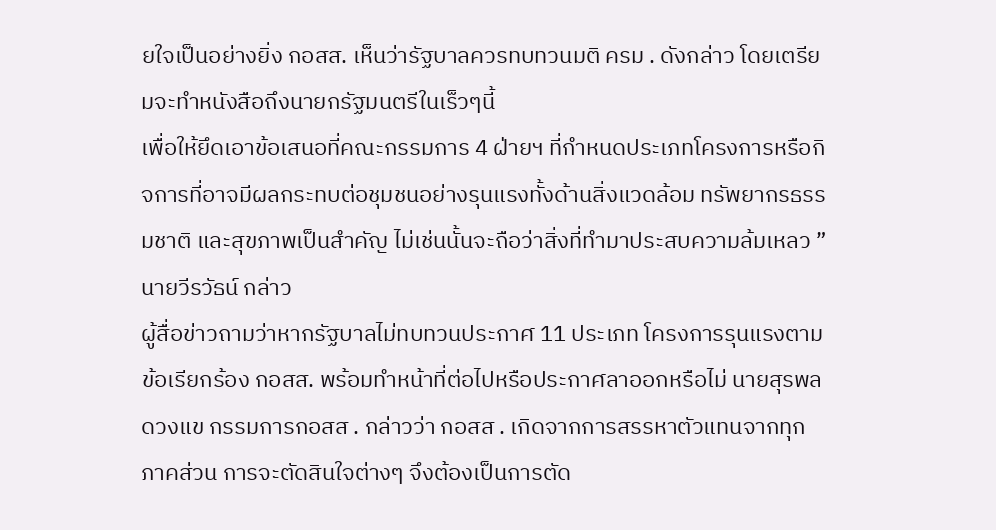ยใจเป็นอย่างยิ่ง กอสส. เห็นว่ารัฐบาลควรทบทวนมติ ครม . ดังกล่าว โดยเตรียมจะทำหนังสือถึงนายกรัฐมนตรีในเร็วๆนี้
เพื่อให้ยึดเอาข้อเสนอที่คณะกรรมการ 4 ฝ่ายฯ ที่กำหนดประเภทโครงการหรือกิจการที่อาจมีผลกระทบต่อชุมชนอย่างรุนแรงทั้งด้านสิ่งแวดล้อม ทรัพยากรธรรมชาติ และสุขภาพเป็นสำคัญ ไม่เช่นนั้นจะถือว่าสิ่งที่ทำมาประสบความล้มเหลว ” นายวีรวัธน์ กล่าว
ผู้สื่อข่าวถามว่าหากรัฐบาลไม่ทบทวนประกาศ 11 ประเภท โครงการรุนแรงตามข้อเรียกร้อง กอสส. พร้อมทำหน้าที่ต่อไปหรือประกาศลาออกหรือไม่ นายสุรพล ดวงแข กรรมการกอสส . กล่าวว่า กอสส . เกิดจากการสรรหาตัวแทนจากทุกภาคส่วน การจะตัดสินใจต่างๆ จึงต้องเป็นการตัด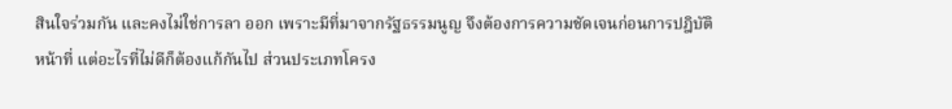สินใจร่วมกัน และคงไม่ใช่การลา ออก เพราะมีที่มาจากรัฐธรรมนูญ จึงต้องการความชัดเจนก่อนการปฎิบัติหน้าที่ แต่อะไรที่ไม่ดีก็ต้องแก้กันไป ส่วนประเภทโครง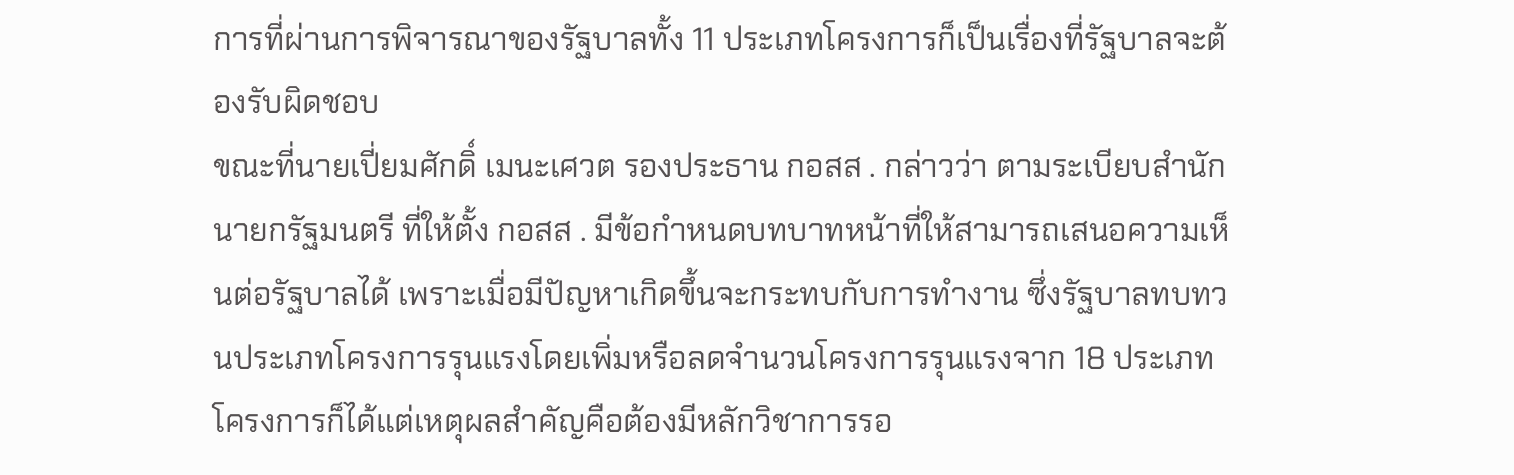การที่ผ่านการพิจารณาของรัฐบาลทั้ง 11 ประเภทโครงการก็เป็นเรื่องที่รัฐบาลจะต้องรับผิดชอบ
ขณะที่นายเปี่ยมศักดิ์ เมนะเศวต รองประธาน กอสส . กล่าวว่า ตามระเบียบสำนักนายกรัฐมนตรี ที่ให้ตั้ง กอสส . มีข้อกำหนดบทบาทหน้าที่ให้สามารถเสนอความเห็นต่อรัฐบาลได้ เพราะเมื่อมีปัญหาเกิดขึ้นจะกระทบกับการทำงาน ซึ่งรัฐบาลทบทวนประเภทโครงการรุนแรงโดยเพิ่มหรือลดจำนวนโครงการรุนแรงจาก 18 ประเภท โครงการก็ได้แต่เหตุผลสำคัญคือต้องมีหลักวิชาการรอ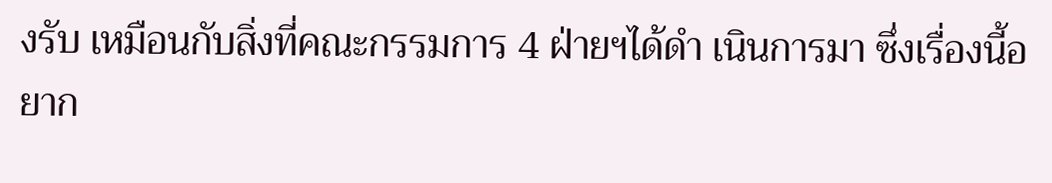งรับ เหมือนกับสิ่งที่คณะกรรมการ 4 ฝ่ายฯได้ดำ เนินการมา ซึ่งเรื่องนี้อยาก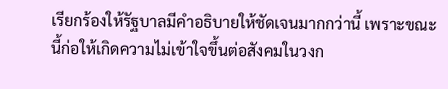เรียกร้องให้รัฐบาลมีคำอธิบายให้ชัดเจนมากกว่านี้ เพราะขณะนี้ก่อให้เกิดความไม่เข้าใจขึ้นต่อสังคมในวงก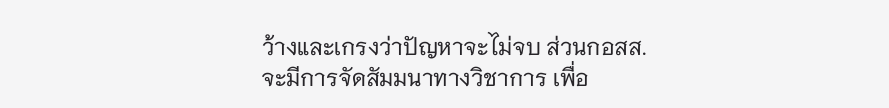ว้างและเกรงว่าปัญหาจะไม่จบ ส่วนกอสส. จะมีการจัดสัมมนาทางวิชาการ เพื่อ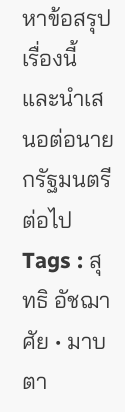หาข้อสรุปเรื่องนี้ และนำเสนอต่อนายกรัฐมนตรีต่อไป
Tags : สุทธิ อัชฌาศัย • มาบตา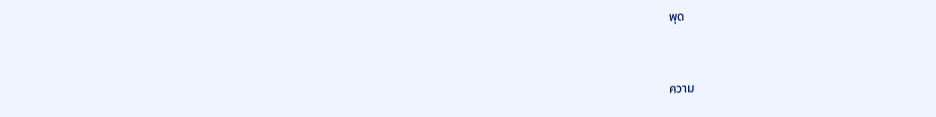พุด


ความ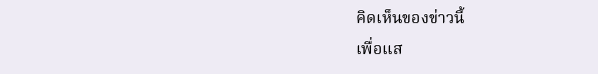คิดเห็นของข่าวนี้
เพื่อแส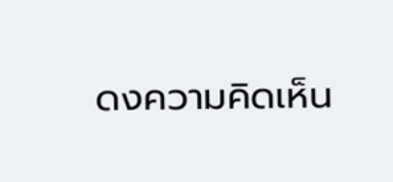ดงความคิดเห็น